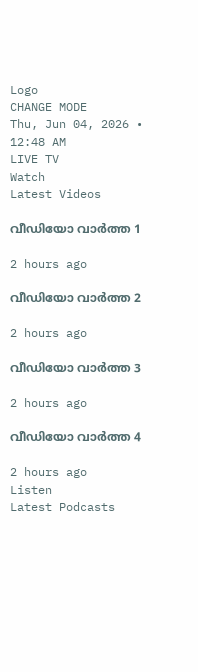Logo
CHANGE MODE
Thu, Jun 04, 2026 • 12:48 AM
LIVE TV
Watch
Latest Videos

വീഡിയോ വാർത്ത 1

2 hours ago

വീഡിയോ വാർത്ത 2

2 hours ago

വീഡിയോ വാർത്ത 3

2 hours ago

വീഡിയോ വാർത്ത 4

2 hours ago
Listen
Latest Podcasts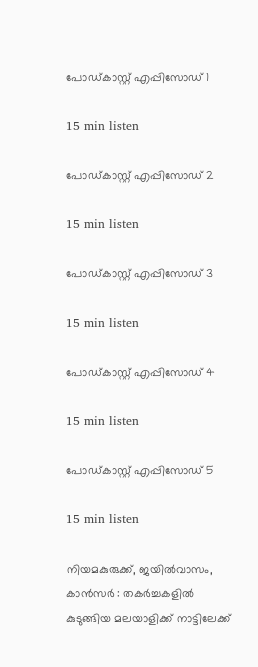പോഡ്കാസ്റ്റ് എപ്പിസോഡ് 1

15 min listen

പോഡ്കാസ്റ്റ് എപ്പിസോഡ് 2

15 min listen

പോഡ്കാസ്റ്റ് എപ്പിസോഡ് 3

15 min listen

പോഡ്കാസ്റ്റ് എപ്പിസോഡ് 4

15 min listen

പോഡ്കാസ്റ്റ് എപ്പിസോഡ് 5

15 min listen

നിയമകുരുക്ക്, ജയില്‍വാസം, കാന്‍സര്‍ : തകര്‍ച്ചകളില്‍ കുടുങ്ങിയ മലയാളിക്ക് നാട്ടിലേക്ക്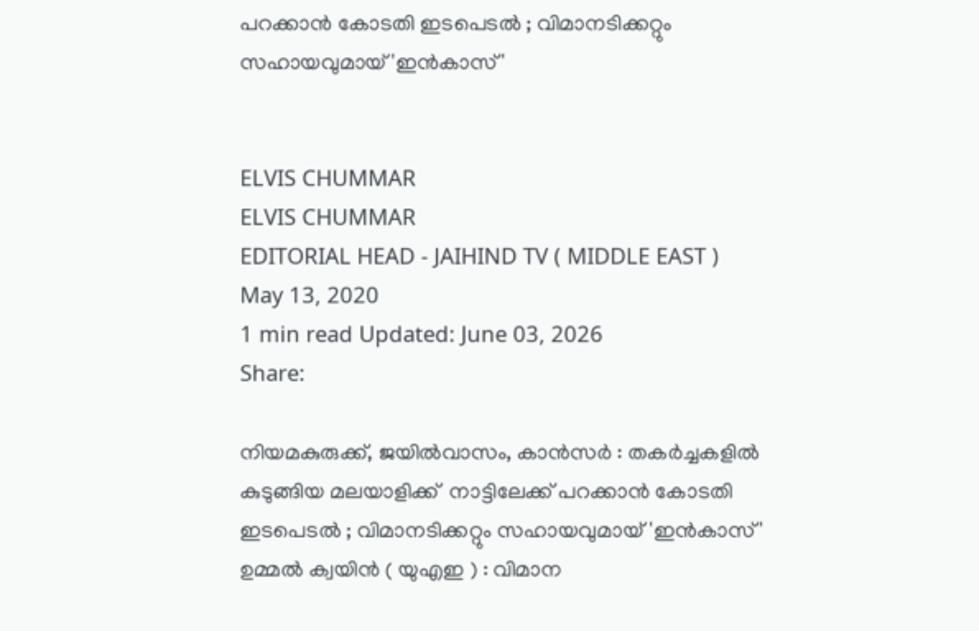പറക്കാന്‍ കോടതി ഇടപെടല്‍ ; വിമാനടിക്കറ്റും സഹായവുമായ് 'ഇന്‍കാസ്'


ELVIS CHUMMAR
ELVIS CHUMMAR
EDITORIAL HEAD - JAIHIND TV ( MIDDLE EAST )
May 13, 2020
1 min read Updated: June 03, 2026
Share:

നിയമകുരുക്ക്, ജയില്‍വാസം, കാന്‍സര്‍ : തകര്‍ച്ചകളില്‍ കുടുങ്ങിയ മലയാളിക്ക്  നാട്ടിലേക്ക് പറക്കാന്‍ കോടതി ഇടപെടല്‍ ; വിമാനടിക്കറ്റും സഹായവുമായ് 'ഇന്‍കാസ്'
ഉമ്മല്‍ ക്വയിന്‍ ( യുഎഇ ) : വിമാന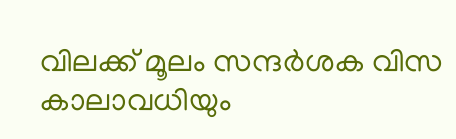വിലക്ക് മൂലം സന്ദര്‍ശക വിസ കാലാവധിയും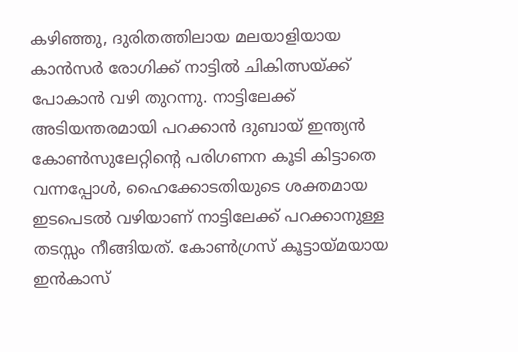കഴിഞ്ഞു, ദുരിതത്തിലായ മലയാളിയായ കാന്‍സര്‍ രോഗിക്ക് നാട്ടില്‍ ചികിത്സയ്ക്ക് പോകാന്‍ വഴി തുറന്നു. നാട്ടിലേക്ക് അടിയന്തരമായി പറക്കാന്‍ ദുബായ് ഇന്ത്യന്‍ കോണ്‍സുലേറ്റിന്‍റെ പരിഗണന കൂടി കിട്ടാതെ വന്നപ്പോള്‍, ഹൈക്കോടതിയുടെ ശക്തമായ ഇടപെടല്‍ വഴിയാണ് നാട്ടിലേക്ക് പറക്കാനുള്ള തടസ്സം നീങ്ങിയത്. കോണ്‍ഗ്രസ് കൂട്ടായ്മയായ ഇന്‍കാസ്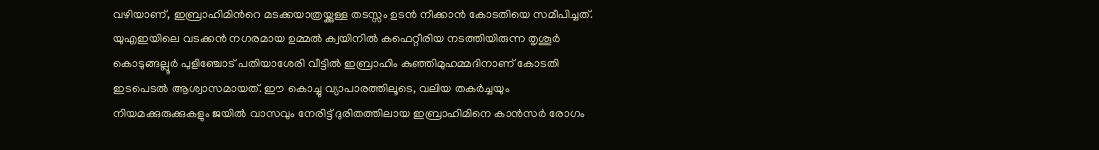വഴിയാണ്, ഇബ്രാഹിമിന്‍റെ മടക്കയാത്രയ്ക്കുള്ള തടസ്സം ഉടന്‍ നീക്കാന്‍ കോടതിയെ സമീപിച്ചത്. യുഎഇയിലെ വടക്കന്‍ നഗരമായ ഉമ്മല്‍ ക്വയിനില്‍ കഫെറ്റീരിയ നടത്തിയിരുന്ന തൃശൂര്‍ കൊടുങ്ങല്ലൂര്‍ പുളിഞ്ചോട് പതിയാശേരി വീട്ടില്‍ ഇബ്രാഹിം കുഞ്ഞിമുഹമ്മദിനാണ് കോടതി ഇടപെടല്‍ ആശ്വാസമായത്. ഈ കൊച്ചു വ്യാപാരത്തിലൂടെ, വലിയ തകര്‍ച്ചയും നിയമക്കുരുക്കുകളും ജയില്‍ വാസവും നേരിട്ട് ദുരിതത്തിലായ ഇബ്രാഹിമിനെ കാന്‍സര്‍ രോഗം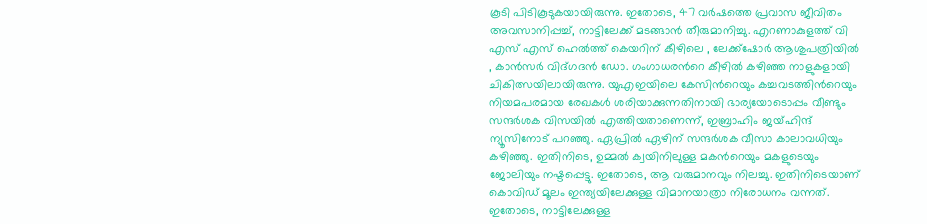കൂടി പിടികൂടുകയായിരുന്നു. ഇതോടെ, 47 വര്‍ഷത്തെ പ്രവാസ ജീവിതം അവസാനിപ്പച്ച്, നാട്ടിലേക്ക് മടങ്ങാന്‍ തീരുമാനിച്ചു. എറണാകുളത്ത് വി എസ് എസ് ഹെല്‍ത്ത് കെയറിന് കീഴിലെ , ലേക്ക്‌ഷോര്‍ ആശുപത്രിയില്‍ , കാന്‍സര്‍ വിദ്ഗദന്‍ ഡോ. ഗംഗാധരന്‍റെ കീഴില്‍ കഴിഞ്ഞ നാളുകളായി ചികിത്സയിലായിരുന്നു. യുഎഇയിലെ കേസിന്‍റെയും കച്ചവടത്തിന്‍റെയും നിയമപരമായ രേഖകള്‍ ശരിയാക്കുന്നതിനായി ഭാര്യയോടൊപ്പം വീണ്ടും സന്ദര്‍ശക വിസയില്‍ എത്തിയതാണെന്ന്, ഇബ്രാഹിം ജയ്ഹിന്ദ് ന്യൂസിനോട് പറഞ്ഞു. ഏപ്രില്‍ ഏഴിന് സന്ദര്‍ശക വീസാ കാലാവധിയും കഴിഞ്ഞു. ഇതിനിടെ, ഉമ്മല്‍ ക്വയിനിലുള്ള മകന്‍റെയും മകളുടെയും ജോലിയും നഷ്ടപ്പെട്ടു. ഇതോടെ, ആ വരുമാനവും നിലച്ചു. ഇതിനിടെയാണ് കൊവിഡ് മൂലം ഇന്ത്യയിലേക്കുള്ള വിമാനയാത്രാ നിരോധനം വന്നത്. ഇതോടെ, നാട്ടിലേക്കുള്ള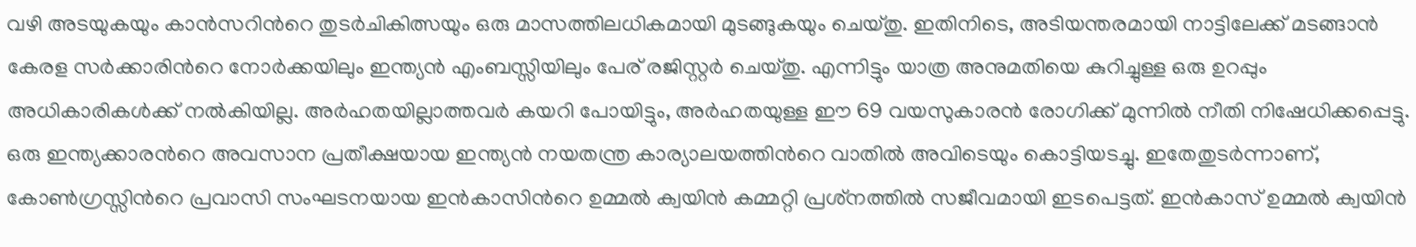വഴി അടയുകയും കാന്‍സറിന്‍റെ തുടര്‍ചികിത്സയും ഒരു മാസത്തിലധികമായി മുടങ്ങുകയും ചെയ്തു. ഇതിനിടെ, അടിയന്തരമായി നാട്ടിലേക്ക് മടങ്ങാന്‍ കേരള സര്‍ക്കാരിന്‍റെ നോര്‍ക്കയിലും ഇന്ത്യന്‍ എംബസ്സിയിലും പേര് രജിസ്റ്റര്‍ ചെയ്തു. എന്നിട്ടും യാത്ര അനുമതിയെ കുറിച്ചുള്ള ഒരു ഉറപ്പും അധികാരികള്‍ക്ക് നല്‍കിയില്ല. അര്‍ഹതയില്ലാത്തവര്‍ കയറി പോയിട്ടും, അര്‍ഹതയുള്ള ഈ 69 വയസുകാരന്‍ രോഗിക്ക് മുന്നില്‍ നീതി നിഷേധിക്കപ്പെട്ടു. ഒരു ഇന്ത്യക്കാരന്‍റെ അവസാന പ്രതീക്ഷയായ ഇന്ത്യന്‍ നയതന്ത്ര കാര്യാലയത്തിന്‍റെ വാതില്‍ അവിടെയും കൊട്ടിയടച്ചു. ഇതേതുടര്‍ന്നാണ്, കോണ്‍ഗ്രസ്സിന്‍റെ പ്രവാസി സംഘടനയായ ഇന്‍കാസിന്‍റെ ഉമ്മല്‍ ക്വയിന്‍ കമ്മറ്റി പ്രശ്‌നത്തില്‍ സജീവമായി ഇടപെട്ടത്. ഇന്‍കാസ് ഉമ്മല്‍ ക്വയിന്‍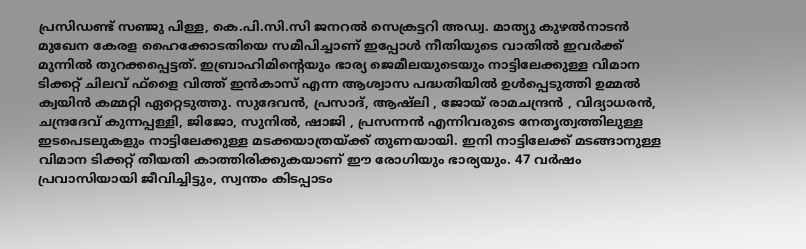പ്രസിഡണ്ട് സഞ്ജു പിള്ള, കെ.പി.സി.സി ജനറല്‍ സെക്രട്ടറി അഡ്വ. മാത്യു കുഴല്‍നാടന്‍ മുഖേന കേരള ഹൈക്കോടതിയെ സമീപിച്ചാണ് ഇപ്പോള്‍ നീതിയുടെ വാതില്‍ ഇവര്‍ക്ക് മുന്നില്‍ തുറക്കപ്പെട്ടത്. ഇബ്രാഹിമിന്‍റെയും ഭാര്യ ജെമീലയുടെയും നാട്ടിലേക്കുള്ള വിമാന ടിക്കറ്റ് ചിലവ് ഫ്‌ളൈ വിത്ത് ഇന്‍കാസ് എന്ന ആശ്വാസ പദ്ധതിയില്‍ ഉള്‍പ്പെടുത്തി ഉമ്മല്‍ ക്വയിന്‍ കമ്മറ്റി ഏറ്റെടുത്തു. സുദേവന്‍, പ്രസാദ്, ആഷ്ലി , ജോയ് രാമചന്ദ്രന്‍ , വിദ്യാധരന്‍, ചന്ദ്രദേവ് കുന്നപ്പള്ളി, ജിജോ, സുനില്‍, ഷാജി , പ്രസന്നന്‍ എന്നിവരുടെ നേതൃത്വത്തിലുള്ള ഇടപെടലുകളും നാട്ടിലേക്കുള്ള മടക്കയാത്രയ്ക്ക് തുണയായി. ഇനി നാട്ടിലേക്ക് മടങ്ങാനുള്ള വിമാന ടിക്കറ്റ് തീയതി കാത്തിരിക്കുകയാണ് ഈ രോഗിയും ഭാര്യയും. 47 വര്‍ഷം പ്രവാസിയായി ജീവിച്ചിട്ടും, സ്വന്തം കിടപ്പാടം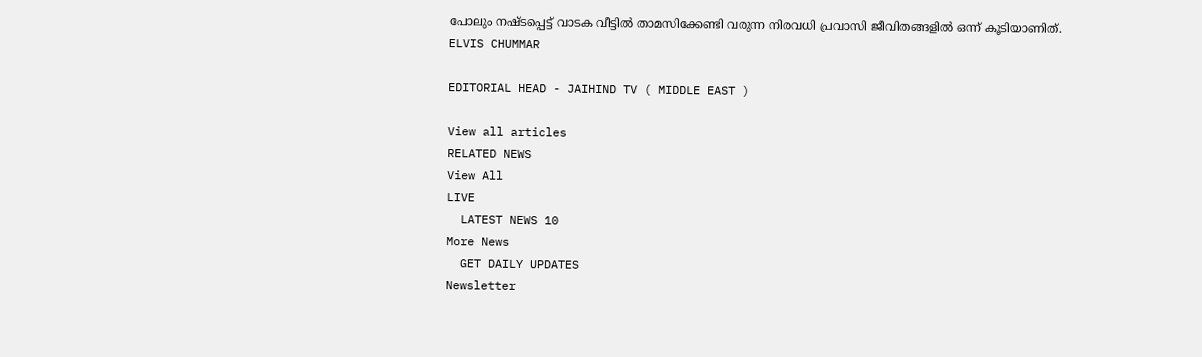പോലും നഷ്ടപ്പെട്ട് വാടക വീട്ടില്‍ താമസിക്കേണ്ടി വരുന്ന നിരവധി പ്രവാസി ജീവിതങ്ങളില്‍ ഒന്ന് കൂടിയാണിത്.
ELVIS CHUMMAR

EDITORIAL HEAD - JAIHIND TV ( MIDDLE EAST )

View all articles
RELATED NEWS
View All
LIVE
  LATEST NEWS 10
More News
  GET DAILY UPDATES
Newsletter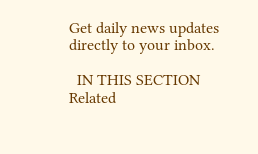Get daily news updates directly to your inbox.

  IN THIS SECTION
Related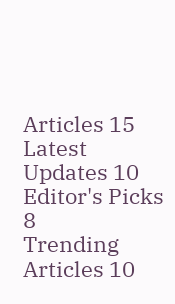Articles 15
Latest Updates 10
Editor's Picks 8
Trending Articles 10